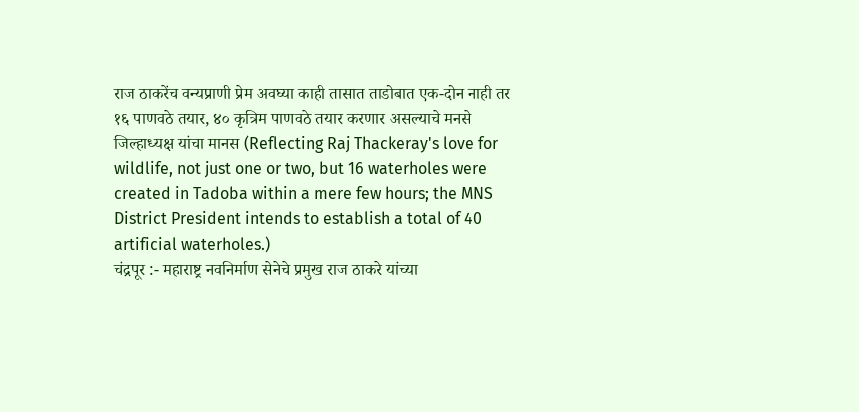राज ठाकरेंच वन्यप्राणी प्रेम अवघ्या काही तासात ताडोबात एक-दोन नाही तर १६ पाणवठे तयार, ४० कृत्रिम पाणवठे तयार करणार असल्याचे मनसे जिल्हाध्यक्ष यांचा मानस (Reflecting Raj Thackeray's love for wildlife, not just one or two, but 16 waterholes were created in Tadoba within a mere few hours; the MNS District President intends to establish a total of 40 artificial waterholes.)
चंद्रपूर :- महाराष्ट्र नवनिर्माण सेनेचे प्रमुख राज ठाकरे यांच्या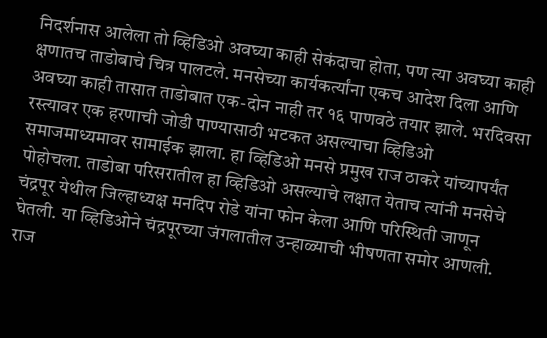निदर्शनास आलेला तो व्हिडिओ अवघ्या काही सेकंदाचा होता, पण त्या अवघ्या काही क्षणातच ताडोबाचे चित्र पालटले. मनसेच्या कार्यकर्त्यांना एकच आदेश दिला आणि अवघ्या काही तासात ताडोबात एक-दोन नाही तर १६ पाणवठे तयार झाले. भरदिवसा रस्त्यावर एक हरणाची जोडी पाण्यासाठी भटकत असल्याचा व्हिडिओ समाजमाध्यमावर सामाईक झाला. हा व्हिडिओ मनसे प्रमुख राज ठाकरे यांच्यापर्यंत पोहोचला. ताडोबा परिसरातील हा व्हिडिओ असल्याचे लक्षात येताच त्यांनी मनसेचे चंद्रपूर येथील जिल्हाध्यक्ष मनदिप रोडे यांना फोन केला आणि परिस्थिती जाणून घेतली. या व्हिडिओने चंद्रपूरच्या जंगलातील उन्हाळ्याची भीषणता समोर आणली. राज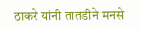ठाकरे यांनी तातडीने मनसे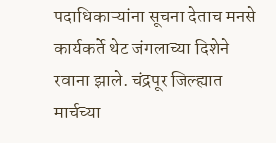पदाधिकाऱ्यांना सूचना देताच मनसे कार्यकर्ते थेट जंगलाच्या दिशेने रवाना झाले. चंद्रपूर जिल्ह्यात मार्चच्या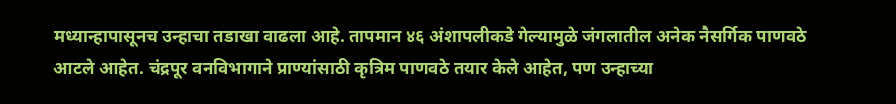मध्यान्हापासूनच उन्हाचा तडाखा वाढला आहे. तापमान ४६ अंशापलीकडे गेल्यामुळे जंगलातील अनेक नैसर्गिक पाणवठे आटले आहेत. चंद्रपूर वनविभागाने प्राण्यांसाठी कृत्रिम पाणवठे तयार केले आहेत, पण उन्हाच्या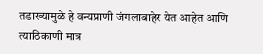तडाख्यामुळे हे वन्यप्राणी जंगलाबाहेर येत आहेत आणि त्याठिकाणी मात्र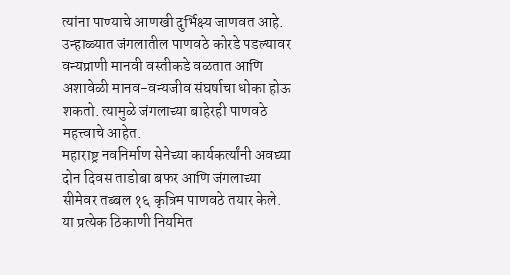त्यांना पाण्याचे आणखी दुर्भिक्ष्य जाणवत आहे. उन्हाळ्यात जंगलातील पाणवठे कोरडे पडल्यावर वन्यप्राणी मानवी वस्तीकडे वळतात आणि अशावेळी मानव-वन्यजीव संघर्षाचा धोका होऊ शकतो. त्यामुळे जंगलाच्या बाहेरही पाणवठे महत्त्वाचे आहेत.
महाराष्ट्र नवनिर्माण सेनेच्या कार्यकर्त्यांनी अवघ्या दोन दिवस ताडोबा बफर आणि जंगलाच्या सीमेवर तब्बल १६ कृत्रिम पाणवठे तयार केले. या प्रत्येक ठिकाणी नियमित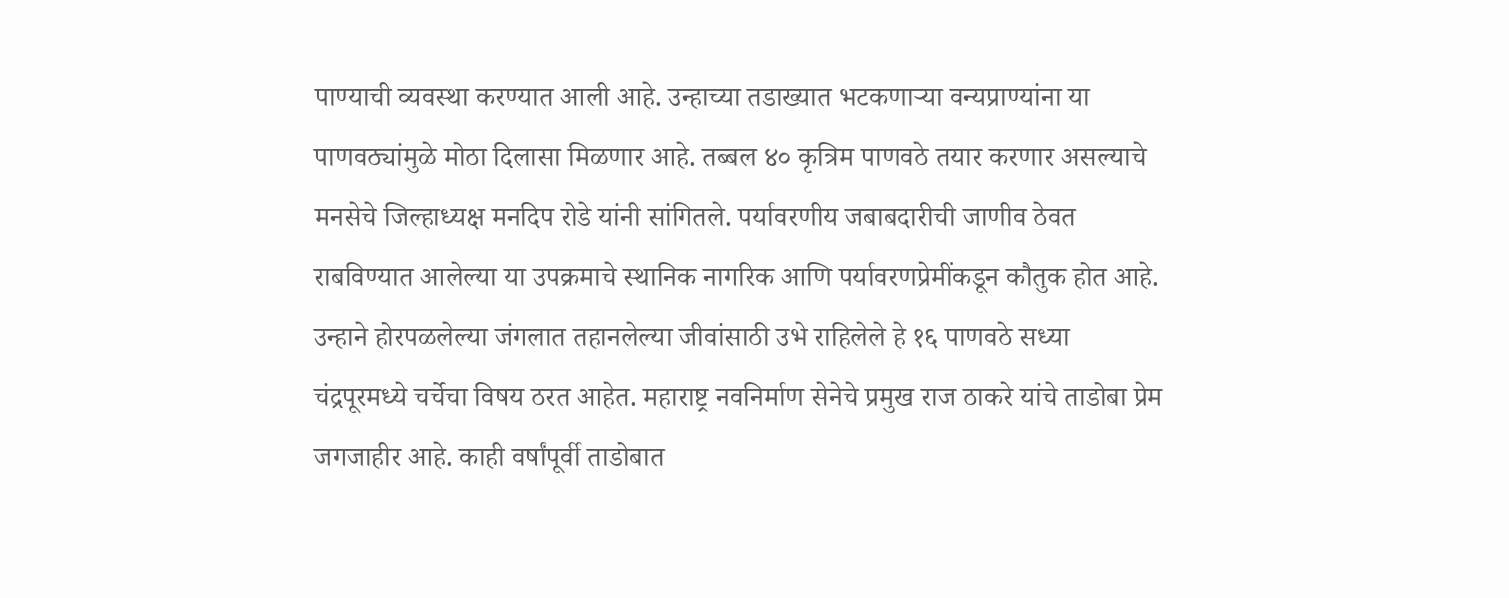पाण्याची व्यवस्था करण्यात आली आहे. उन्हाच्या तडाख्यात भटकणाऱ्या वन्यप्राण्यांना या पाणवठ्यांमुळे मोठा दिलासा मिळणार आहे. तब्बल ४० कृत्रिम पाणवठे तयार करणार असल्याचे मनसेचे जिल्हाध्यक्ष मनदिप रोडे यांनी सांगितले. पर्यावरणीय जबाबदारीची जाणीव ठेवत राबविण्यात आलेल्या या उपक्रमाचे स्थानिक नागरिक आणि पर्यावरणप्रेमींकडून कौतुक होत आहे. उन्हाने होरपळलेल्या जंगलात तहानलेल्या जीवांसाठी उभे राहिलेले हे १६ पाणवठे सध्या चंद्रपूरमध्ये चर्चेचा विषय ठरत आहेत. महाराष्ट्र नवनिर्माण सेनेचे प्रमुख राज ठाकरे यांचे ताडोबा प्रेम जगजाहीर आहे. काही वर्षांपूर्वी ताडोबात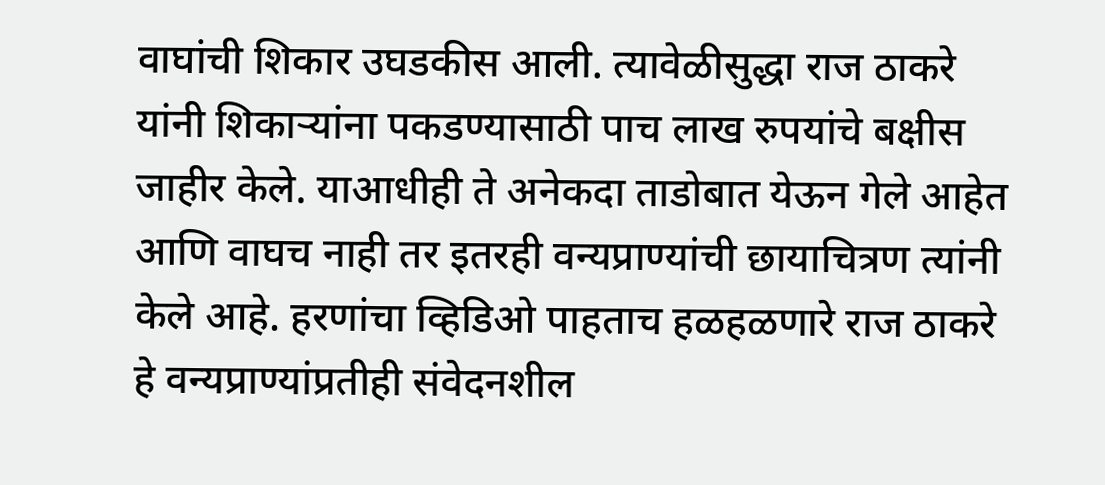वाघांची शिकार उघडकीस आली. त्यावेळीसुद्धा राज ठाकरे यांनी शिकाऱ्यांना पकडण्यासाठी पाच लाख रुपयांचे बक्षीस जाहीर केले. याआधीही ते अनेकदा ताडोबात येऊन गेले आहेत आणि वाघच नाही तर इतरही वन्यप्राण्यांची छायाचित्रण त्यांनी केले आहे. हरणांचा व्हिडिओ पाहताच हळहळणारे राज ठाकरे हे वन्यप्राण्यांप्रतीही संवेदनशील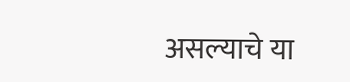असल्याचे या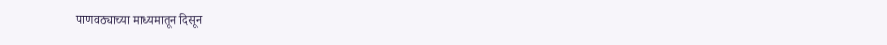पाणवठ्याच्या माध्यमातून दिसून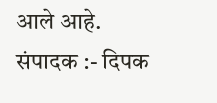आले आहे.
संपादक :- दिपक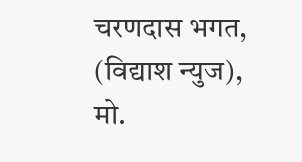चरणदास भगत, (विद्याश न्युज), मो.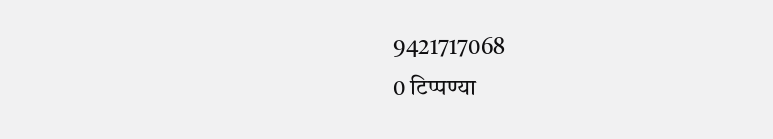9421717068
0 टिप्पण्या